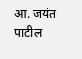आ. जयंत पाटील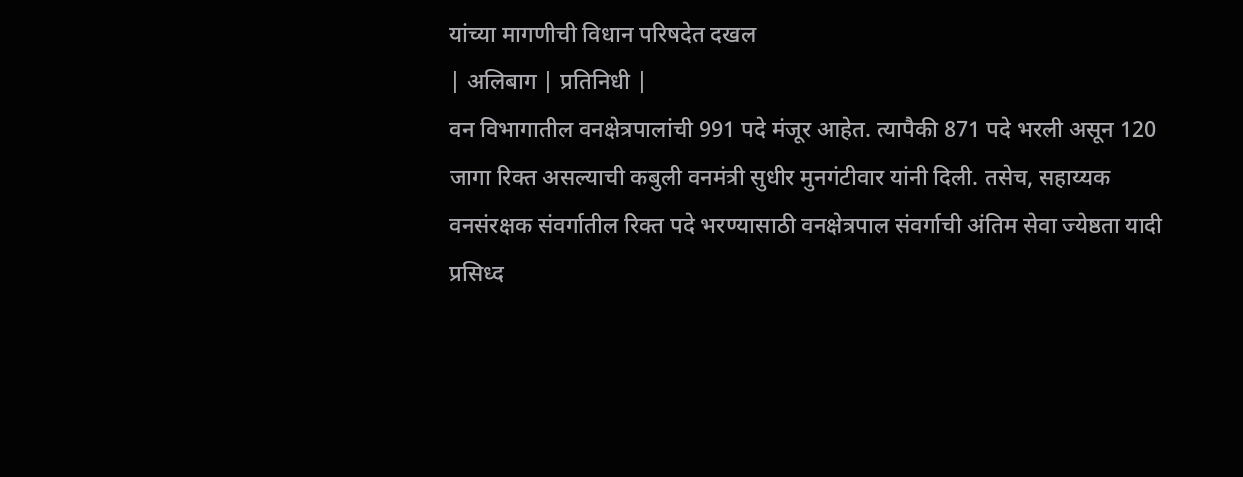यांच्या मागणीची विधान परिषदेत दखल
| अलिबाग | प्रतिनिधी |
वन विभागातील वनक्षेत्रपालांची 991 पदे मंजूर आहेत. त्यापैकी 871 पदे भरली असून 120 जागा रिक्त असल्याची कबुली वनमंत्री सुधीर मुनगंटीवार यांनी दिली. तसेच, सहाय्यक वनसंरक्षक संवर्गातील रिक्त पदे भरण्यासाठी वनक्षेत्रपाल संवर्गाची अंतिम सेवा ज्येष्ठता यादी प्रसिध्द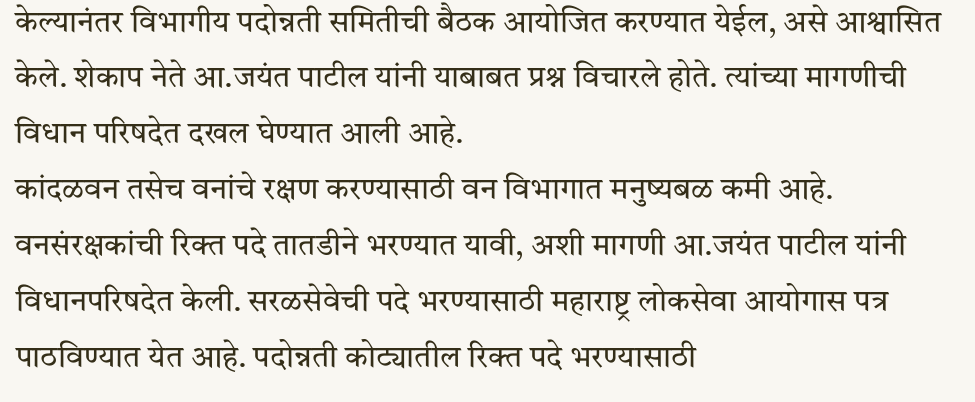केल्यानंतर विभागीय पदोन्नती समितीची बैठक आयोजित करण्यात येईल, असे आश्वासित केले. शेकाप नेते आ.जयंत पाटील यांनी याबाबत प्रश्न विचारले होते. त्यांच्या मागणीची विधान परिषदेत दखल घेण्यात आली आहे.
कांदळवन तसेच वनांचे रक्षण करण्यासाठी वन विभागात मनुष्यबळ कमी आहे. वनसंरक्षकांची रिक्त पदे तातडीने भरण्यात यावी, अशी मागणी आ.जयंत पाटील यांनी विधानपरिषदेत केली. सरळसेवेची पदे भरण्यासाठी महाराष्ट्र लोकसेवा आयोगास पत्र पाठविण्यात येत आहे. पदोन्नती कोट्यातील रिक्त पदे भरण्यासाठी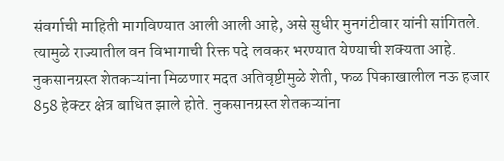संवर्गाची माहिती मागविण्यात आली आली आहे, असे सुधीर मुनगंटीवार यांनी सांगितले. त्यामुळे राज्यातील वन विभागाची रिक्त पदे लवकर भरण्यात येण्याची शक्यता आहे.
नुकसानग्रस्त शेतकऱ्यांना मिळणार मदत अतिवृष्टीमुळे शेती, फळ पिकाखालील नऊ हजार 858 हेक्टर क्षेत्र बाधित झाले होते. नुकसानग्रस्त शेतकऱ्यांना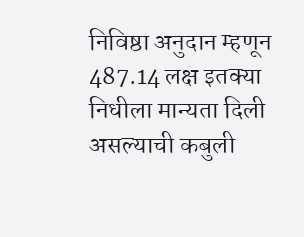निविष्ठा अनुदान म्हणून 487.14 लक्ष इतक्या निधीला मान्यता दिली असल्याची कबुली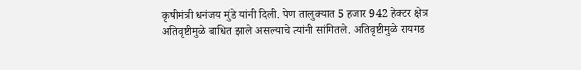कृषीमंत्री धनंजय मुंडे यांनी दिली. पेण तालुक्यात 5 हजार 942 हेक्टर क्षेत्र अतिवृष्टीमुळे बाधित झाले असल्याचे त्यांनी सांगितले. अतिवृष्टीमुळे रायगड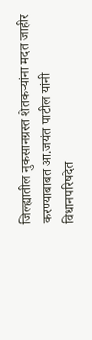जिल्ह्यातील नुकसानग्रस्त शेतकऱ्यांना मदत जाहीर करण्याबाबत आ.जयंत पाटील यांनी विधानपरिषदेत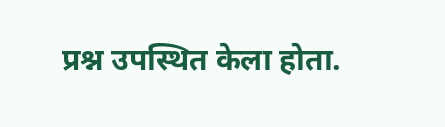प्रश्न उपस्थित केला होता.